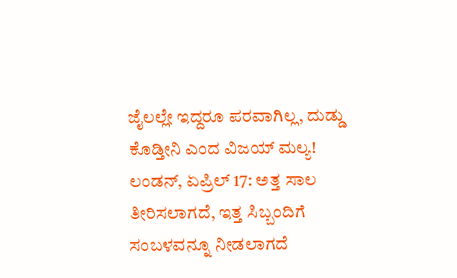ಜೈಲಲ್ಲೇ ಇದ್ದರೂ ಪರವಾಗಿಲ್ಲ, ದುಡ್ಡು ಕೊಡ್ತೀನಿ ಎಂದ ವಿಜಯ್ ಮಲ್ಯ!
ಲಂಡನ್, ಏಪ್ರಿಲ್ 17: ಅತ್ತ ಸಾಲ ತೀರಿಸಲಾಗದೆ, ಇತ್ತ ಸಿಬ್ಬಂದಿಗೆ ಸಂಬಳವನ್ನೂ ನೀಡಲಾಗದೆ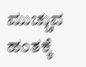ಮುಚ್ಚುವ ಹಂತಕ್ಕೆ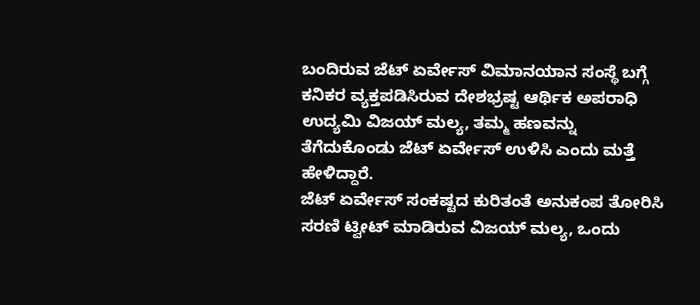ಬಂದಿರುವ ಜೆಟ್ ಏರ್ವೇಸ್ ವಿಮಾನಯಾನ ಸಂಸ್ಥೆ ಬಗ್ಗೆ ಕನಿಕರ ವ್ಯಕ್ತಪಡಿಸಿರುವ ದೇಶಭ್ರಷ್ಟ ಆರ್ಥಿಕ ಅಪರಾಧಿ ಉದ್ಯಮಿ ವಿಜಯ್ ಮಲ್ಯ, ತಮ್ಮ ಹಣವನ್ನು ತೆಗೆದುಕೊಂಡು ಜೆಟ್ ಏರ್ವೇಸ್ ಉಳಿಸಿ ಎಂದು ಮತ್ತೆ ಹೇಳಿದ್ದಾರೆ.
ಜೆಟ್ ಏರ್ವೇಸ್ ಸಂಕಷ್ಟದ ಕುರಿತಂತೆ ಅನುಕಂಪ ತೋರಿಸಿ ಸರಣಿ ಟ್ವೀಟ್ ಮಾಡಿರುವ ವಿಜಯ್ ಮಲ್ಯ, ಒಂದು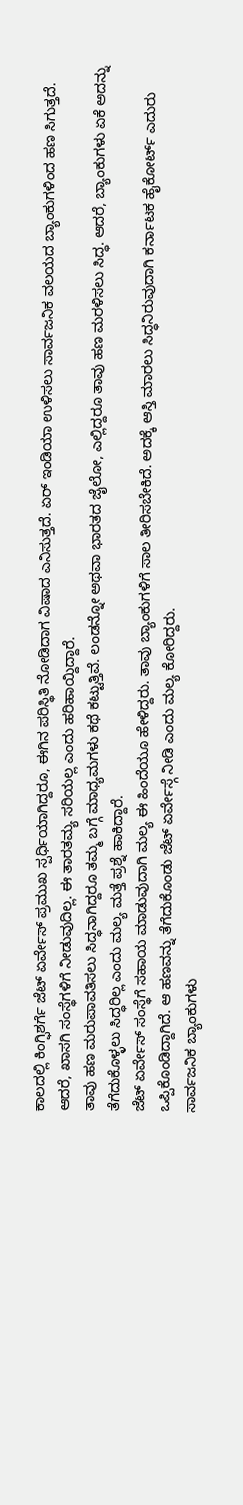ಕಾಲದಲ್ಲಿ ಕಿಂಗ್ಫಿಶರ್ಗೆ ಜೆಟ್ ಏರ್ವೇಸ್ ಪ್ರಮುಖ ಸ್ಪರ್ಧಿಯಾಗಿದ್ದರೂ, ಈಗಿನ ಪರಿಸ್ಥಿತಿ ನೋಡಿದಾಗ ವಿಷಾದ ಎನಿಸುತ್ತದೆ. ಏರ್ ಇಂಡಿಯಾ ಉಳಿಸಲು ಸಾರ್ವಜನಿಕ ವಲಯದ ಬ್ಯಾಂಕುಗಳಿಂದ ಹಣ ಸಿಗುತ್ತದೆ. ಆದರೆ, ಖಾಸಗಿ ಸಂಸ್ಥೆಗಳಿಗೆ ನೀಡುವುದಿಲ್ಲ. ಈ ತಾರತಮ್ಯ ಸರಿಯಲ್ಲ ಎಂದು ಹರಿಹಾಯ್ದಿದ್ದಾರೆ.
ತಾವು ಹಣ ಮರುಪಾವತಿಸಲು ಸಿದ್ಧನಾಗಿದ್ದರೂ ತಮ್ಮ ಬಗ್ಗೆ ಮಾಧ್ಯಮಗಳು ಕಥೆ ಕಟ್ಟುತ್ತಿವೆ. ಲಂಡನ್ನೋ ಅಥವಾ ಭಾರತದ ಜೈಲೋ, ಎಲ್ಲಿದ್ದರೂ ತಾವು ಹಣ ಮರಳಿಸಲು ಸಿದ್ಧ. ಆದರೆ, ಬ್ಯಾಂಕುಗಳು ಏಕೆ ಅದನ್ನು ತೆಗೆದುಕೊಳ್ಳಲು ಸಿದ್ಧರಿಲ್ಲ ಎಂದು ಮಲ್ಯ ಮತ್ತೆ ಪ್ರಶ್ನೆ ಹಾಕಿದ್ದಾರೆ.
ಜೆಟ್ ಏರ್ವೇಸ್ ಸಂಸ್ಥೆಗೆ ಸಹಾಯ ಮಾಡುವುದಾಗಿ ಮಲ್ಯ ಈ ಹಿಂದೆಯೂ ಹೇಳಿದ್ದರು. ತಾವು ಬ್ಯಾಂಕುಗಳಿಗೆ ಸಾಲ ತೀರಿಸಬೇಕಿದೆ. ಅದಕ್ಕೆ ಆಸ್ತಿ ಮಾರಲು ಸಿದ್ಧನಿರುವುದಾಗಿ ಕರ್ನಾಟಕ ಹೈಕೋರ್ಟ್ ಎದುರು ಒಪ್ಪಿಕೊಂಡಿದ್ದಾಗಿದೆ. ಆ ಹಣವನ್ನು ತೆಗೆದುಕೊಂಡು ಜೆಟ್ ಏರ್ವೇಸ್ಗೆ ನೀಡಿ ಎಂದು ಮಲ್ಯ ಕೋರಿದ್ದರು.
ಸಾರ್ವಜನಿಕ ಬ್ಯಾಂಕುಗಳು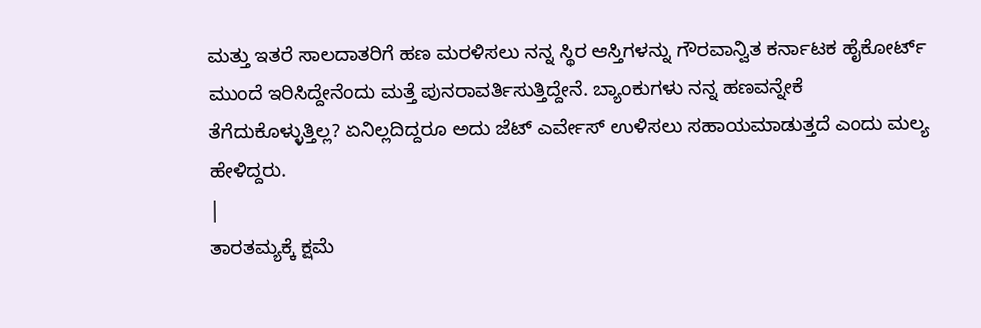ಮತ್ತು ಇತರೆ ಸಾಲದಾತರಿಗೆ ಹಣ ಮರಳಿಸಲು ನನ್ನ ಸ್ಥಿರ ಆಸ್ತಿಗಳನ್ನು ಗೌರವಾನ್ವಿತ ಕರ್ನಾಟಕ ಹೈಕೋರ್ಟ್ ಮುಂದೆ ಇರಿಸಿದ್ದೇನೆಂದು ಮತ್ತೆ ಪುನರಾವರ್ತಿಸುತ್ತಿದ್ದೇನೆ. ಬ್ಯಾಂಕುಗಳು ನನ್ನ ಹಣವನ್ನೇಕೆ ತೆಗೆದುಕೊಳ್ಳುತ್ತಿಲ್ಲ? ಏನಿಲ್ಲದಿದ್ದರೂ ಅದು ಜೆಟ್ ಎರ್ವೇಸ್ ಉಳಿಸಲು ಸಹಾಯಮಾಡುತ್ತದೆ ಎಂದು ಮಲ್ಯ ಹೇಳಿದ್ದರು.
|
ತಾರತಮ್ಯಕ್ಕೆ ಕ್ಷಮೆ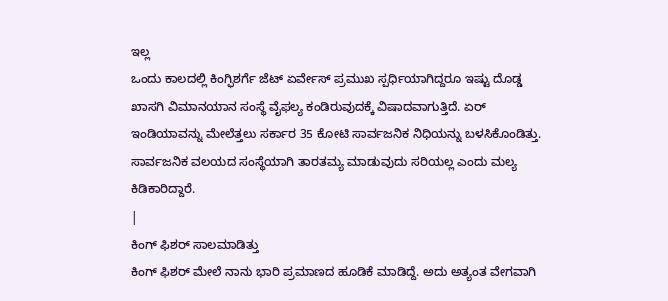ಇಲ್ಲ
ಒಂದು ಕಾಲದಲ್ಲಿ ಕಿಂಗ್ಫಿಶರ್ಗೆ ಜೆಟ್ ಏರ್ವೇಸ್ ಪ್ರಮುಖ ಸ್ಪರ್ಧಿಯಾಗಿದ್ದರೂ ಇಷ್ಟು ದೊಡ್ಡ ಖಾಸಗಿ ವಿಮಾನಯಾನ ಸಂಸ್ಥೆ ವೈಫಲ್ಯ ಕಂಡಿರುವುದಕ್ಕೆ ವಿಷಾದವಾಗುತ್ತಿದೆ. ಏರ್ ಇಂಡಿಯಾವನ್ನು ಮೇಲೆತ್ತಲು ಸರ್ಕಾರ 35 ಕೋಟಿ ಸಾರ್ವಜನಿಕ ನಿಧಿಯನ್ನು ಬಳಸಿಕೊಂಡಿತ್ತು. ಸಾರ್ವಜನಿಕ ವಲಯದ ಸಂಸ್ಥೆಯಾಗಿ ತಾರತಮ್ಯ ಮಾಡುವುದು ಸರಿಯಲ್ಲ ಎಂದು ಮಲ್ಯ ಕಿಡಿಕಾರಿದ್ದಾರೆ.
|
ಕಿಂಗ್ ಫಿಶರ್ ಸಾಲಮಾಡಿತ್ತು
ಕಿಂಗ್ ಫಿಶರ್ ಮೇಲೆ ನಾನು ಭಾರಿ ಪ್ರಮಾಣದ ಹೂಡಿಕೆ ಮಾಡಿದ್ದೆ. ಅದು ಅತ್ಯಂತ ವೇಗವಾಗಿ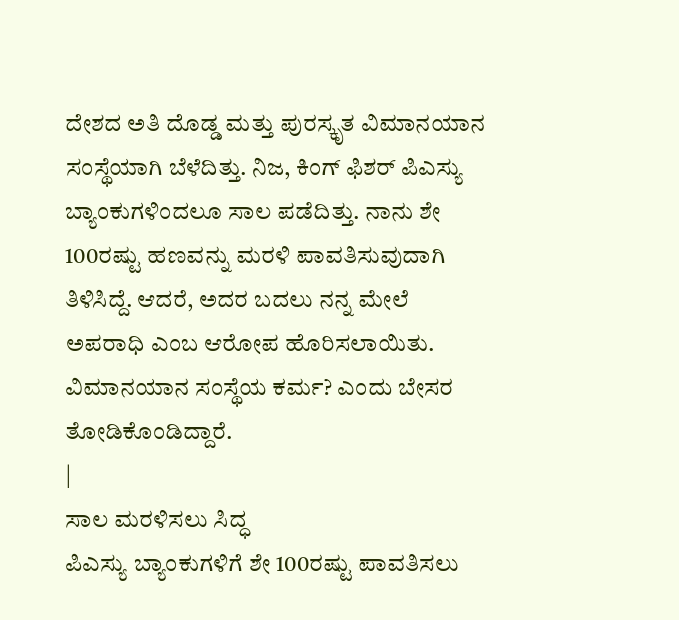ದೇಶದ ಅತಿ ದೊಡ್ಡ ಮತ್ತು ಪುರಸ್ಕೃತ ವಿಮಾನಯಾನ ಸಂಸ್ಥೆಯಾಗಿ ಬೆಳೆದಿತ್ತು. ನಿಜ, ಕಿಂಗ್ ಫಿಶರ್ ಪಿಎಸ್ಯು ಬ್ಯಾಂಕುಗಳಿಂದಲೂ ಸಾಲ ಪಡೆದಿತ್ತು. ನಾನು ಶೇ 100ರಷ್ಟು ಹಣವನ್ನು ಮರಳಿ ಪಾವತಿಸುವುದಾಗಿ ತಿಳಿಸಿದ್ದೆ. ಆದರೆ, ಅದರ ಬದಲು ನನ್ನ ಮೇಲೆ ಅಪರಾಧಿ ಎಂಬ ಆರೋಪ ಹೊರಿಸಲಾಯಿತು. ವಿಮಾನಯಾನ ಸಂಸ್ಥೆಯ ಕರ್ಮ? ಎಂದು ಬೇಸರ ತೋಡಿಕೊಂಡಿದ್ದಾರೆ.
|
ಸಾಲ ಮರಳಿಸಲು ಸಿದ್ಧ
ಪಿಎಸ್ಯು ಬ್ಯಾಂಕುಗಳಿಗೆ ಶೇ 100ರಷ್ಟು ಪಾವತಿಸಲು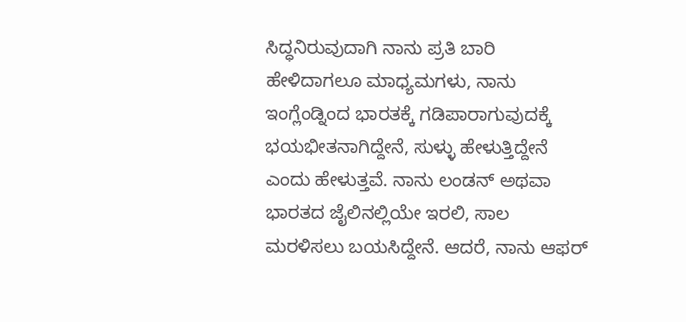ಸಿದ್ಧನಿರುವುದಾಗಿ ನಾನು ಪ್ರತಿ ಬಾರಿ ಹೇಳಿದಾಗಲೂ ಮಾಧ್ಯಮಗಳು, ನಾನು ಇಂಗ್ಲೆಂಡ್ನಿಂದ ಭಾರತಕ್ಕೆ ಗಡಿಪಾರಾಗುವುದಕ್ಕೆ ಭಯಭೀತನಾಗಿದ್ದೇನೆ, ಸುಳ್ಳು ಹೇಳುತ್ತಿದ್ದೇನೆ ಎಂದು ಹೇಳುತ್ತವೆ. ನಾನು ಲಂಡನ್ ಅಥವಾ ಭಾರತದ ಜೈಲಿನಲ್ಲಿಯೇ ಇರಲಿ, ಸಾಲ ಮರಳಿಸಲು ಬಯಸಿದ್ದೇನೆ. ಆದರೆ, ನಾನು ಆಫರ್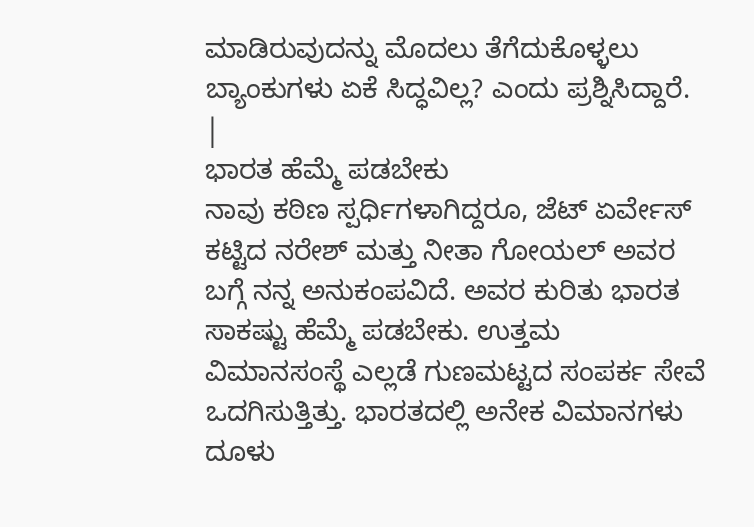ಮಾಡಿರುವುದನ್ನು ಮೊದಲು ತೆಗೆದುಕೊಳ್ಳಲು ಬ್ಯಾಂಕುಗಳು ಏಕೆ ಸಿದ್ಧವಿಲ್ಲ? ಎಂದು ಪ್ರಶ್ನಿಸಿದ್ದಾರೆ.
|
ಭಾರತ ಹೆಮ್ಮೆ ಪಡಬೇಕು
ನಾವು ಕಠಿಣ ಸ್ಪರ್ಧಿಗಳಾಗಿದ್ದರೂ, ಜೆಟ್ ಏರ್ವೇಸ್ ಕಟ್ಟಿದ ನರೇಶ್ ಮತ್ತು ನೀತಾ ಗೋಯಲ್ ಅವರ ಬಗ್ಗೆ ನನ್ನ ಅನುಕಂಪವಿದೆ. ಅವರ ಕುರಿತು ಭಾರತ ಸಾಕಷ್ಟು ಹೆಮ್ಮೆ ಪಡಬೇಕು. ಉತ್ತಮ ವಿಮಾನಸಂಸ್ಥೆ ಎಲ್ಲಡೆ ಗುಣಮಟ್ಟದ ಸಂಪರ್ಕ ಸೇವೆ ಒದಗಿಸುತ್ತಿತ್ತು. ಭಾರತದಲ್ಲಿ ಅನೇಕ ವಿಮಾನಗಳು ದೂಳು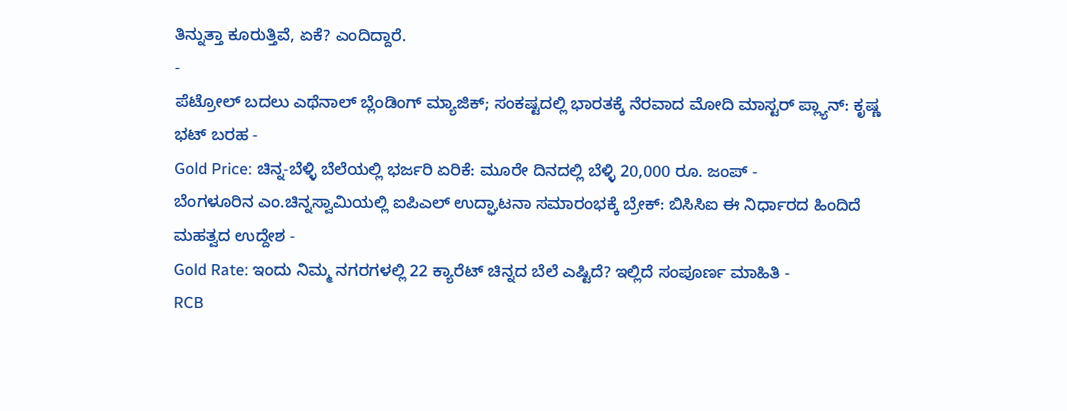ತಿನ್ನುತ್ತಾ ಕೂರುತ್ತಿವೆ, ಏಕೆ? ಎಂದಿದ್ದಾರೆ.
-
ಪೆಟ್ರೋಲ್ ಬದಲು ಎಥೆನಾಲ್ ಬ್ಲೆಂಡಿಂಗ್ ಮ್ಯಾಜಿಕ್; ಸಂಕಷ್ಟದಲ್ಲಿ ಭಾರತಕ್ಕೆ ನೆರವಾದ ಮೋದಿ ಮಾಸ್ಟರ್ ಪ್ಲ್ಯಾನ್: ಕೃಷ್ಣ ಭಟ್ ಬರಹ -
Gold Price: ಚಿನ್ನ-ಬೆಳ್ಳಿ ಬೆಲೆಯಲ್ಲಿ ಭರ್ಜರಿ ಏರಿಕೆ: ಮೂರೇ ದಿನದಲ್ಲಿ ಬೆಳ್ಳಿ 20,000 ರೂ. ಜಂಪ್ -
ಬೆಂಗಳೂರಿನ ಎಂ.ಚಿನ್ನಸ್ವಾಮಿಯಲ್ಲಿ ಐಪಿಎಲ್ ಉದ್ಘಾಟನಾ ಸಮಾರಂಭಕ್ಕೆ ಬ್ರೇಕ್: ಬಿಸಿಸಿಐ ಈ ನಿರ್ಧಾರದ ಹಿಂದಿದೆ ಮಹತ್ವದ ಉದ್ದೇಶ -
Gold Rate: ಇಂದು ನಿಮ್ಮ ನಗರಗಳಲ್ಲಿ 22 ಕ್ಯಾರೆಟ್ ಚಿನ್ನದ ಬೆಲೆ ಎಷ್ಟಿದೆ? ಇಲ್ಲಿದೆ ಸಂಪೂರ್ಣ ಮಾಹಿತಿ -
RCB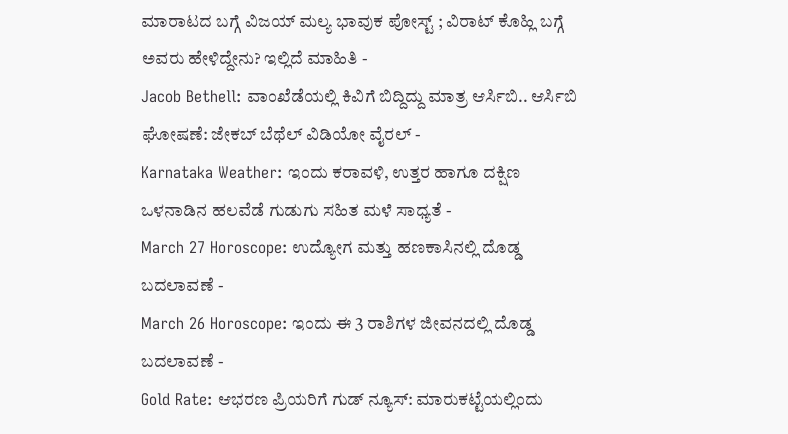ಮಾರಾಟದ ಬಗ್ಗೆ ವಿಜಯ್ ಮಲ್ಯ ಭಾವುಕ ಪೋಸ್ಟ್ ; ವಿರಾಟ್ ಕೊಹ್ಲಿ ಬಗ್ಗೆ ಅವರು ಹೇಳಿದ್ದೇನು? ಇಲ್ಲಿದೆ ಮಾಹಿತಿ -
Jacob Bethell: ವಾಂಖೆಡೆಯಲ್ಲಿ ಕಿವಿಗೆ ಬಿದ್ದಿದ್ದು ಮಾತ್ರ ಆರ್ಸಿಬಿ.. ಆರ್ಸಿಬಿ ಘೋಷಣೆ: ಜೇಕಬ್ ಬೆಥೆಲ್ ವಿಡಿಯೋ ವೈರಲ್ -
Karnataka Weather: ಇಂದು ಕರಾವಳಿ, ಉತ್ತರ ಹಾಗೂ ದಕ್ಷಿಣ ಒಳನಾಡಿನ ಹಲವೆಡೆ ಗುಡುಗು ಸಹಿತ ಮಳೆ ಸಾಧ್ಯತೆ -
March 27 Horoscope: ಉದ್ಯೋಗ ಮತ್ತು ಹಣಕಾಸಿನಲ್ಲಿ ದೊಡ್ಡ ಬದಲಾವಣೆ -
March 26 Horoscope: ಇಂದು ಈ 3 ರಾಶಿಗಳ ಜೀವನದಲ್ಲಿ ದೊಡ್ಡ ಬದಲಾವಣೆ -
Gold Rate: ಆಭರಣ ಪ್ರಿಯರಿಗೆ ಗುಡ್ ನ್ಯೂಸ್: ಮಾರುಕಟ್ಟೆಯಲ್ಲಿಂದು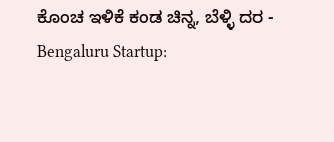ಕೊಂಚ ಇಳಿಕೆ ಕಂಡ ಚಿನ್ನ, ಬೆಳ್ಳಿ ದರ -
Bengaluru Startup: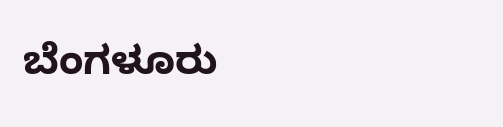ಬೆಂಗಳೂರು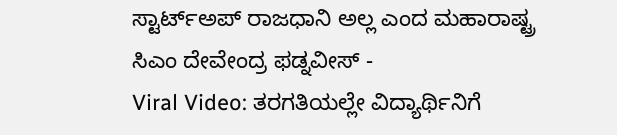ಸ್ಟಾರ್ಟ್ಅಪ್ ರಾಜಧಾನಿ ಅಲ್ಲ ಎಂದ ಮಹಾರಾಷ್ಟ್ರ ಸಿಎಂ ದೇವೇಂದ್ರ ಫಡ್ನವೀಸ್ -
Viral Video: ತರಗತಿಯಲ್ಲೇ ವಿದ್ಯಾರ್ಥಿನಿಗೆ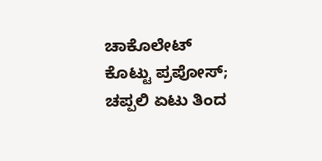ಚಾಕೊಲೇಟ್ ಕೊಟ್ಟು ಪ್ರಪೋಸ್; ಚಪ್ಪಲಿ ಏಟು ತಿಂದ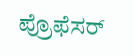ಪ್ರೊಫೆಸರ್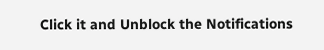Click it and Unblock the Notifications